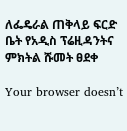ለፌዴራል ጠቅላይ ፍርድ ቤት የአዲስ ፕሬዚዳንትና ምክትል ሹመት ፀደቀ

Your browser doesn’t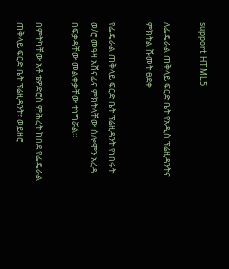support HTML5

ለፌዴራል ጠቅላይ ፍርድ ቤት የአዲስ ፕሬዚዳንትና ምክትል ሹመት ፀደቀ

የፌዴራል ጠቅላይ ፍርድ ቤት ፕሬዚዳንት የነበሩት ወ/ሮ መዓዛ አሸናፊና ምክትላቸው ሰሎሞን አረዳ በፍቃዳቸው መልቀቃቸው ተነግሯል።

በምትካቸው አቶ ቴዎድሮስ ምሕረት ከበደ የፌዴራል ጠቅላይ ፍርድ ቤት ፕሬዚዳንት፣ ወይዘሮ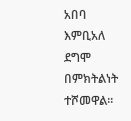አበባ እምቢአለ ደግሞ በምክትልነት ተሾመዋል፡፡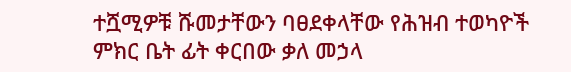ተሿሚዎቹ ሹመታቸውን ባፀደቀላቸው የሕዝብ ተወካዮች ምክር ቤት ፊት ቀርበው ቃለ መኃላ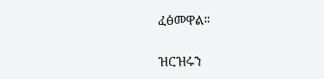ፈፅመዋል፡፡

ዝርዝሩን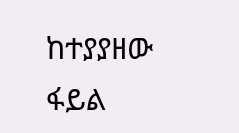ከተያያዘው ፋይል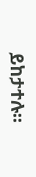ይከታተሉ፡፡